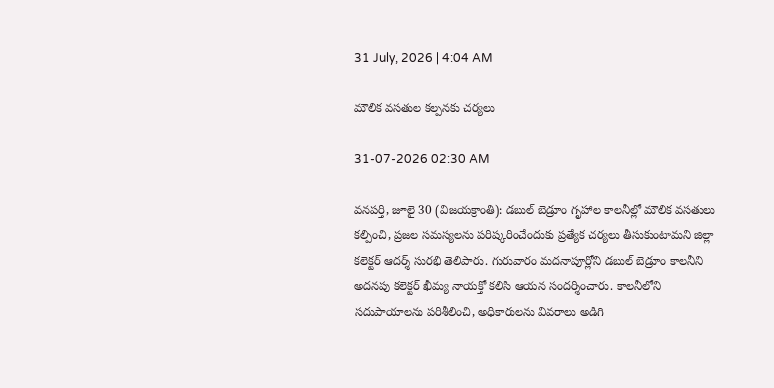31 July, 2026 | 4:04 AM

మౌలిక వసతుల కల్పనకు చర్యలు

31-07-2026 02:30 AM

వనపర్తి, జూలై 30 (విజయక్రాంతి): డబుల్ బెడ్రూం గృహాల కాలనీల్లో మౌలిక వసతులు కల్పించి, ప్రజల సమస్యలను పరిష్కరించేందుకు ప్రత్యేక చర్యలు తీసుకుంటామని జిల్లా కలెక్టర్ ఆదర్శ్ సురభి తెలిపారు. గురువారం మదనాపూర్లోని డబుల్ బెడ్రూం కాలనీని అదనపు కలెక్టర్ ఖీమ్య నాయక్తో కలిసి ఆయన సందర్శించారు. కాలనీలోని సదుపాయాలను పరిశీలించి, అధికారులను వివరాలు అడిగి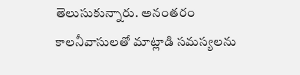తెలుసుకున్నారు. అనంతరం కాలనీవాసులతో మాట్లాడి సమస్యలను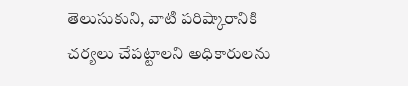తెలుసుకుని, వాటి పరిష్కారానికి చర్యలు చేపట్టాలని అధికారులను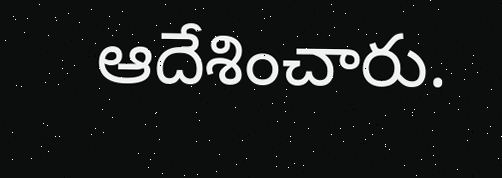ఆదేశించారు.